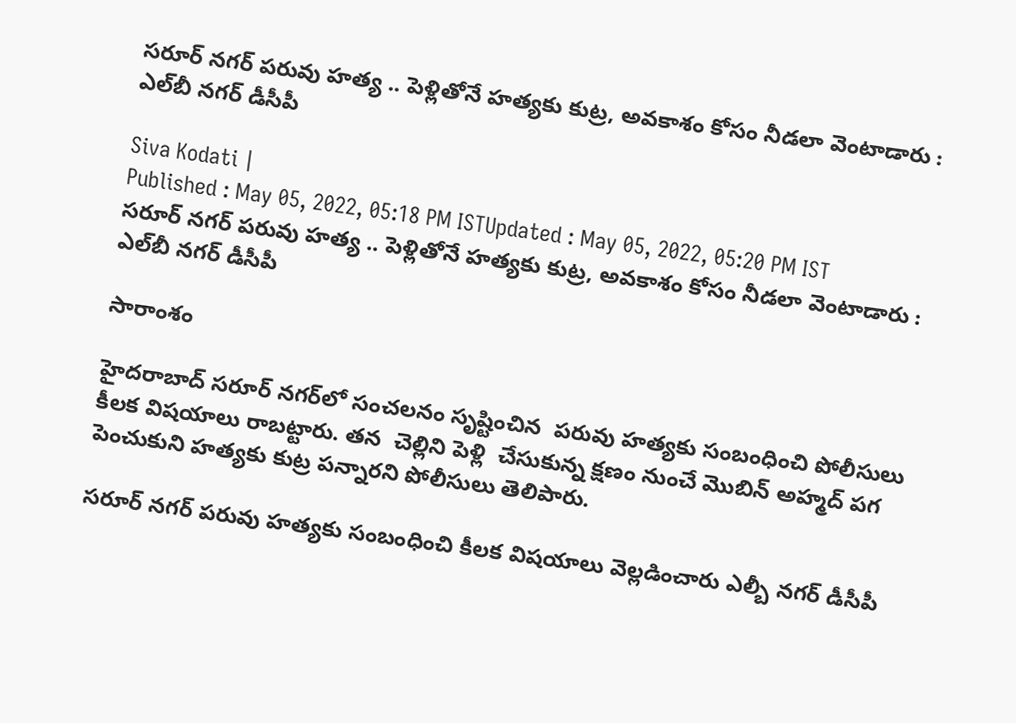సరూర్ నగర్ పరువు హత్య .. పెళ్లితోనే హత్యకు కుట్ర, అవకాశం కోసం నీడలా వెంటాడారు : ఎల్‌బీ నగర్ డీసీపీ

Siva Kodati |
Published : May 05, 2022, 05:18 PM ISTUpdated : May 05, 2022, 05:20 PM IST
సరూర్ నగర్ పరువు హత్య .. పెళ్లితోనే హత్యకు కుట్ర, అవకాశం కోసం నీడలా వెంటాడారు : ఎల్‌బీ నగర్ డీసీపీ

సారాంశం

హైదరాబాద్ సరూర్ నగర్‌లో సంచలనం సృష్టించిన  పరువు హత్యకు సంబంధించి పోలీసులు కీలక విషయాలు రాబట్టారు. తన  చెల్లిని పెళ్లి  చేసుకున్న క్షణం నుంచే మొబిన్ అహ్మద్ పగ పెంచుకుని హత్యకు కుట్ర పన్నారని పోలీసులు తెలిపారు.

సరూర్ నగర్ పరువు హత్యకు సంబంధించి కీలక విషయాలు వెల్లడించారు ఎల్బీ నగర్ డీసీపీ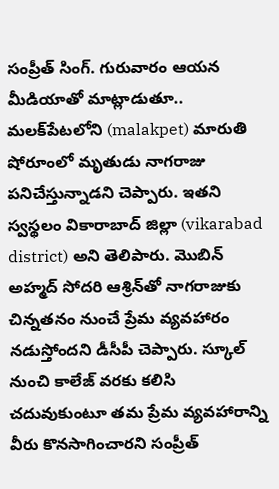సంప్రీత్ సింగ్. గురువారం ఆయన మీడియాతో మాట్లాడుతూ.. మలక్‌పేటలోని (malakpet) మారుతి షోరూంలో మృతుడు నాగరాజు పనిచేస్తున్నాడని చెప్పారు. ఇతని స్వస్థలం వికారాబాద్ జిల్లా (vikarabad district) అని తెలిపారు. మొబిన్ అహ్మద్ సోదరి ఆశ్రిన్‌తో నాగరాజుకు చిన్నతనం నుంచే ప్రేమ వ్యవహారం నడుస్తోందని డీసీపీ చెప్పారు. స్కూల్‌ నుంచి కాలేజ్ వరకు కలిసి చదువుకుంటూ తమ ప్రేమ వ్యవహారాన్ని వీరు కొనసాగించారని సంప్రీత్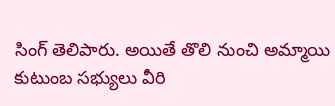సింగ్ తెలిపారు. అయితే తొలి నుంచి అమ్మాయి కుటుంబ సభ్యులు వీరి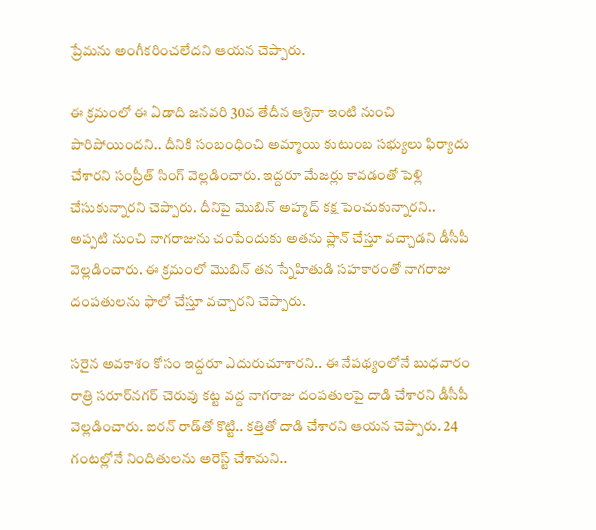ప్రేమను అంగీకరించలేదని ఆయన చెప్పారు.

ఈ క్రమంలో ఈ ఏడాది జనవరి 30వ తేదీన ఆశ్రినా ఇంటి నుంచి పారిపోయిందని.. దీనికి సంబంధించి అమ్మాయి కుటుంబ సభ్యులు ఫిర్యాదు చేశారని సంప్రీత్ సింగ్ వెల్లడించారు. ఇద్దరూ మేజర్లు కావడంతో పెళ్లి చేసుకున్నారని చెప్పారు. దీనిపై మొబిన్ అహ్మద్ కక్ష పెంచుకున్నారని.. అప్పటి నుంచి నాగరాజును చంపేందుకు అతను ప్లాన్ చేస్తూ వచ్చాడని డీసీపీ వెల్లడించారు. ఈ క్రమంలో మొబిన్ తన స్నేహితుడి సహకారంతో నాగరాజు దంపతులను ఫాలో చేస్తూ వచ్చారని చెప్పారు.

సరైన అవకాశం కోసం ఇద్దరూ ఎదురుచూశారని.. ఈ నేపథ్యంలోనే బుధవారం రాత్రి సరూర్‌నగర్ చెరువు కట్ట వద్ద నాగరాజు దంపతులపై దాడి చేశారని డీసీపీ వెల్లడించారు. ఐరన్ రాడ్‌తో కొట్టి.. కత్తితో దాడి చేశారని ఆయన చెప్పారు. 24 గంటల్లోనే నిందితులను అరెస్ట్ చేశామని..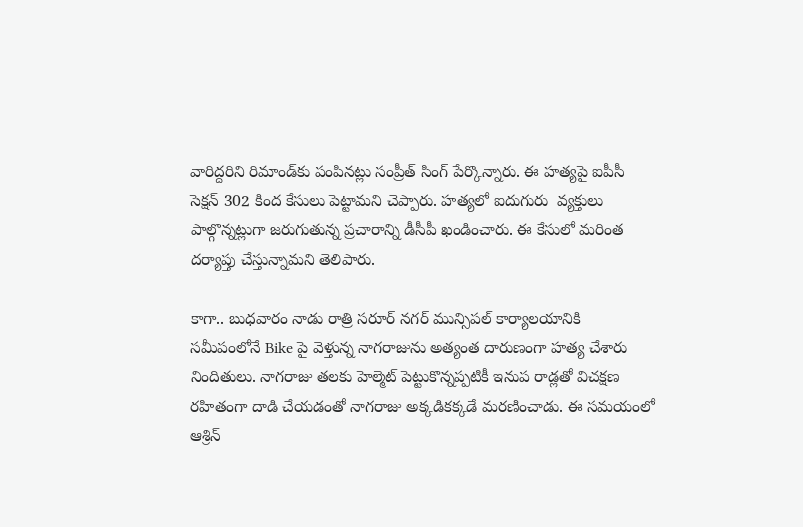వారిద్దరిని రిమాండ్‌కు పంపినట్లు సంప్రీత్ సింగ్ పేర్కొన్నారు. ఈ హత్యపై ఐపీసీ సెక్షన్ 302 కింద కేసులు పెట్టామని చెప్పారు. హత్యలో ఐదుగురు  వ్యక్తులు పాల్గొన్నట్లుగా జరుగుతున్న ప్రచారాన్ని డీసీపీ ఖండించారు. ఈ కేసులో మరింత దర్యాప్తు చేస్తున్నామని తెలిపారు.

కాగా.. బుధవారం నాడు రాత్రి సరూర్ నగర్ మున్సిపల్ కార్యాలయానికి సమీపంలోనే Bike పై వెళ్తున్న నాగరాజును అత్యంత దారుణంగా హత్య చేశారు నిందితులు. నాగరాజు తలకు హెల్మెట్ పెట్టుకొన్నప్పటికీ ఇనుప రాడ్లతో విచక్షణ రహితంగా దాడి చేయడంతో నాగరాజు అక్కడికక్కడే మరణించాడు. ఈ సమయంలో ఆశ్రిన్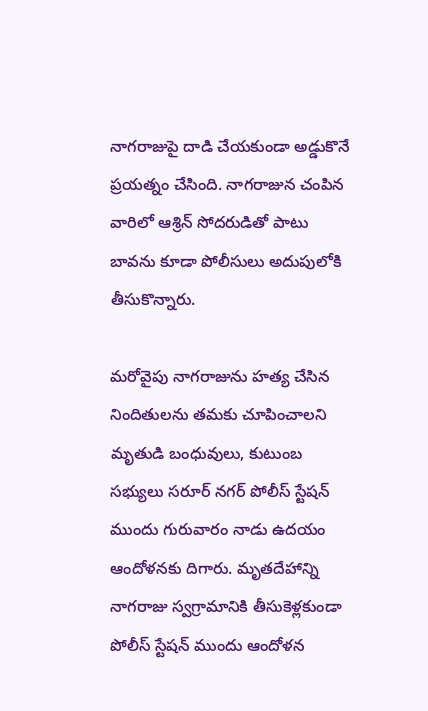నాగరాజుపై దాడి చేయకుండా అడ్డుకొనే ప్రయత్నం చేసింది. నాగరాజున చంపిన వారిలో ఆశ్రిన్ సోదరుడితో పాటు బావను కూడా పోలీసులు అదుపులోకి తీసుకొన్నారు.

మరోవైపు నాగరాజును హత్య చేసిన నిందితులను తమకు చూపించాలని మృతుడి బంధువులు, కుటుంబ సభ్యులు సరూర్ నగర్ పోలీస్ స్టేషన్ ముందు గురువారం నాడు ఉదయం ఆందోళనకు దిగారు. మృతదేహాన్ని నాగరాజు స్వగ్రామానికి తీసుకెళ్లకుండా పోలీస్ స్టేషన్ ముందు ఆందోళన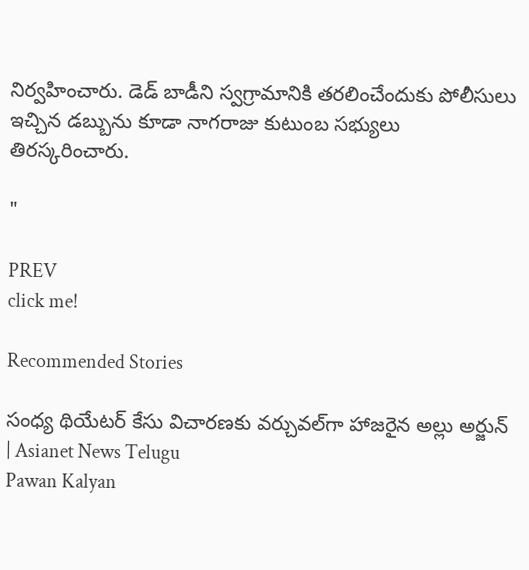నిర్వహించారు. డెడ్ బాడీని స్వగ్రామానికి తరలించేందుకు పోలీసులు ఇచ్చిన డబ్బును కూడా నాగరాజు కుటుంబ సభ్యులు తిరస్కరించారు.

"

PREV
click me!

Recommended Stories

సంధ్య థియేటర్ కేసు విచారణకు వర్చువల్‌గా హాజరైన అల్లు అర్జున్ | Asianet News Telugu
Pawan Kalyan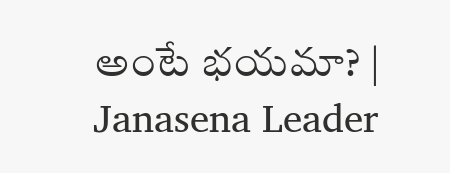అంటే భయమా? | Janasena Leader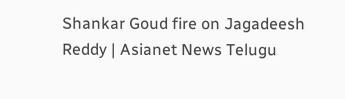Shankar Goud fire on Jagadeesh Reddy | Asianet News Telugu